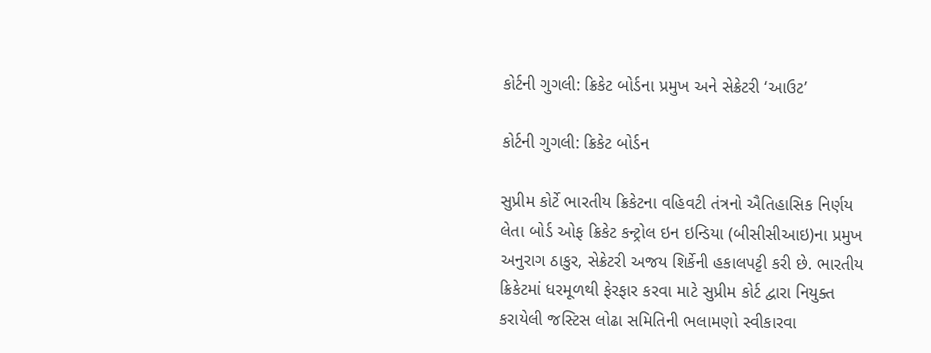કોર્ટની ગુગલી: ક્રિકેટ બોર્ડના પ્રમુખ અને સેક્રેટરી ‘આઉટ’

કોર્ટની ગુગલી: ક્રિકેટ બોર્ડન

સુપ્રીમ કોર્ટે ભારતીય ક્રિકેટના વહિવટી તંત્રનો ઐતિહાસિક નિર્ણય લેતા બોર્ડ ઓફ ક્રિકેટ કન્ટ્રોલ ઇન ઇન્ડિયા (બીસીસીઆઇ)ના પ્રમુખ અનુરાગ ઠાકુર, સેક્રેટરી અજય શિર્કેની હકાલપટ્ટી કરી છે. ભારતીય ક્રિકેટમાં ધરમૂળથી ફેરફાર કરવા માટે સુપ્રીમ કોર્ટ દ્વારા નિયુક્ત કરાયેલી જસ્ટિસ લોઢા સમિતિની ભલામણો સ્વીકારવા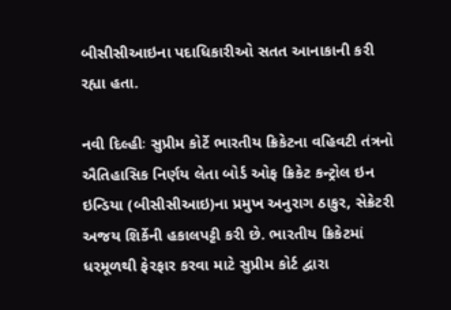બીસીસીઆઇના પદાધિકારીઓ સતત આનાકાની કરી રહ્યા હતા.

નવી દિલ્હીઃ સુપ્રીમ કોર્ટે ભારતીય ક્રિકેટના વહિવટી તંત્રનો ઐતિહાસિક નિર્ણય લેતા બોર્ડ ઓફ ક્રિકેટ કન્ટ્રોલ ઇન ઇન્ડિયા (બીસીસીઆઇ)ના પ્રમુખ અનુરાગ ઠાકુર, સેક્રેટરી અજય શિર્કેની હકાલપટ્ટી કરી છે. ભારતીય ક્રિકેટમાં ધરમૂળથી ફેરફાર કરવા માટે સુપ્રીમ કોર્ટ દ્વારા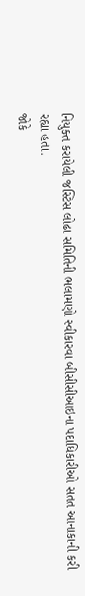નિયુક્ત કરાયેલી જસ્ટિસ લોઢા સમિતિની ભલામણો સ્વીકારવા બીસીસીઆઇના પદાધિકારીઓ સતત આનાકાની કરી રહ્યા હતા.
જોકે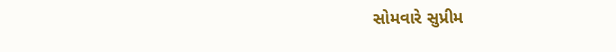સોમવારે સુપ્રીમ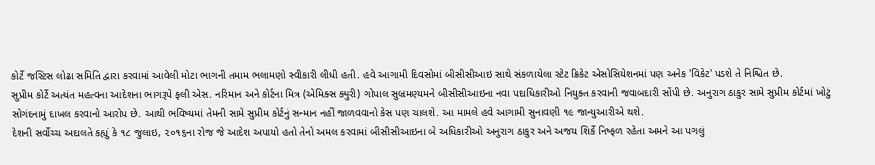કોર્ટે જસ્ટિસ લોઢા સમિતિ દ્વારા કરવામાં આવેલી મોટા ભાગની તમામ ભલામણો સ્વીકારી લીધી હતી. હવે આગામી દિવસોમાં બીસીસીઆઇ સાથે સંકળાયેલા સ્ટેટ ક્રિકેટ એસોસિયેશનમાં પણ અનેક 'વિકેટ' પડશે તે નિશ્ચિત છે.
સુપ્રીમ કોર્ટે અત્યંત મહત્વના આદેશના ભાગરૂપે ફલી એસ. નરિમાન અને કોર્ટના મિત્ર (એમિક્સ ક્યુરી) ગોપાલ સુબ્રમણ્યમને બીસીસીઆઇના નવા પદાધિકારીઓ નિયુક્ત કરવાની જવાબદારી સોંપી છે. અનુરાગ ઠાકુર સામે સુપ્રીમ કોર્ટમાં ખોટું સોગંદનામું દાખલ કરવાનો આરોપ છે. આથી ભવિષ્યમાં તેમની સામે સુપ્રીમ કોર્ટનું સન્માન નહીં જાળવવાનો કેસ પણ ચાલશે. આ મામલે હવે આગામી સુનાવણી ૧૯ જાન્યુઆરીએ થશે.
દેશની સર્વોચ્ચ અદાલતે કહ્યું કે ૧૮ જુલાઇ, ૨૦૧૬ના રોજ જે આદેશ અપાયો હતો તેનો અમલ કરવામાં બીસીસીઆઇના બે અધિકારીઓ અનુરાગ ઠાકુર અને અજય શિર્કે નિષ્ફળ રહેતા અમને આ પગલું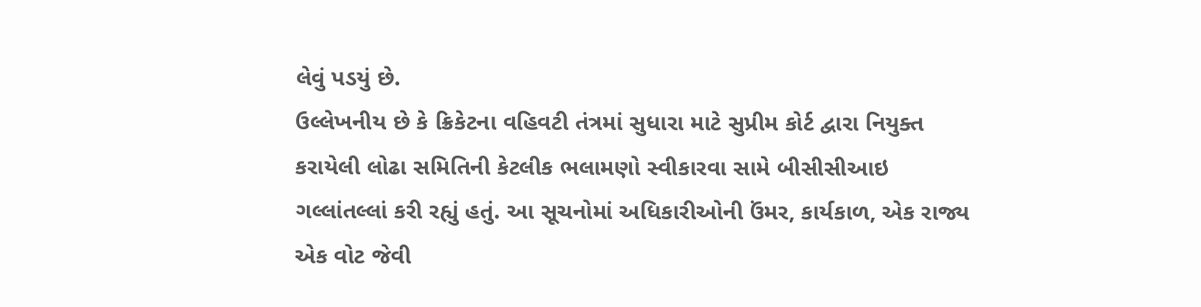લેવું પડયું છે.
ઉલ્લેખનીય છે કે ક્રિકેટના વહિવટી તંત્રમાં સુધારા માટે સુપ્રીમ કોર્ટ દ્વારા નિયુક્ત કરાયેલી લોઢા સમિતિની કેટલીક ભલામણો સ્વીકારવા સામે બીસીસીઆઇ ગલ્લાંતલ્લાં કરી રહ્યું હતું. આ સૂચનોમાં અધિકારીઓની ઉંમર, કાર્યકાળ, એક રાજ્ય એક વોટ જેવી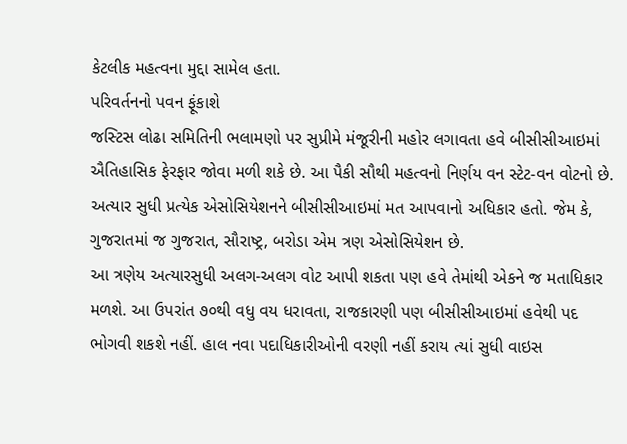કેટલીક મહત્વના મુદ્દા સામેલ હતા.
પરિવર્તનનો પવન ફૂંકાશે
જસ્ટિસ લોઢા સમિતિની ભલામણો પર સુપ્રીમે મંજૂરીની મહોર લગાવતા હવે બીસીસીઆઇમાં ઐતિહાસિક ફેરફાર જોવા મળી શકે છે. આ પૈકી સૌથી મહત્વનો નિર્ણય વન સ્ટેટ-વન વોટનો છે. અત્યાર સુધી પ્રત્યેક એસોસિયેશનને બીસીસીઆઇમાં મત આપવાનો અધિકાર હતો. જેમ કે, ગુજરાતમાં જ ગુજરાત, સૌરાષ્ટ્ર, બરોડા એમ ત્રણ એસોસિયેશન છે.
આ ત્રણેય અત્યારસુધી અલગ-અલગ વોટ આપી શકતા પણ હવે તેમાંથી એકને જ મતાધિકાર મળશે. આ ઉપરાંત ૭૦થી વધુ વય ધરાવતા, રાજકારણી પણ બીસીસીઆઇમાં હવેથી પદ ભોગવી શકશે નહીં. હાલ નવા પદાધિકારીઓની વરણી નહીં કરાય ત્યાં સુધી વાઇસ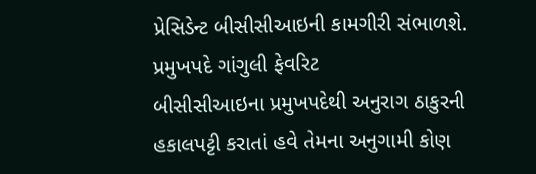પ્રેસિડેન્ટ બીસીસીઆઇની કામગીરી સંભાળશે.
પ્રમુખપદે ગાંગુલી ફેવરિટ
બીસીસીઆઇના પ્રમુખપદેથી અનુરાગ ઠાકુરની હકાલપટ્ટી કરાતાં હવે તેમના અનુગામી કોણ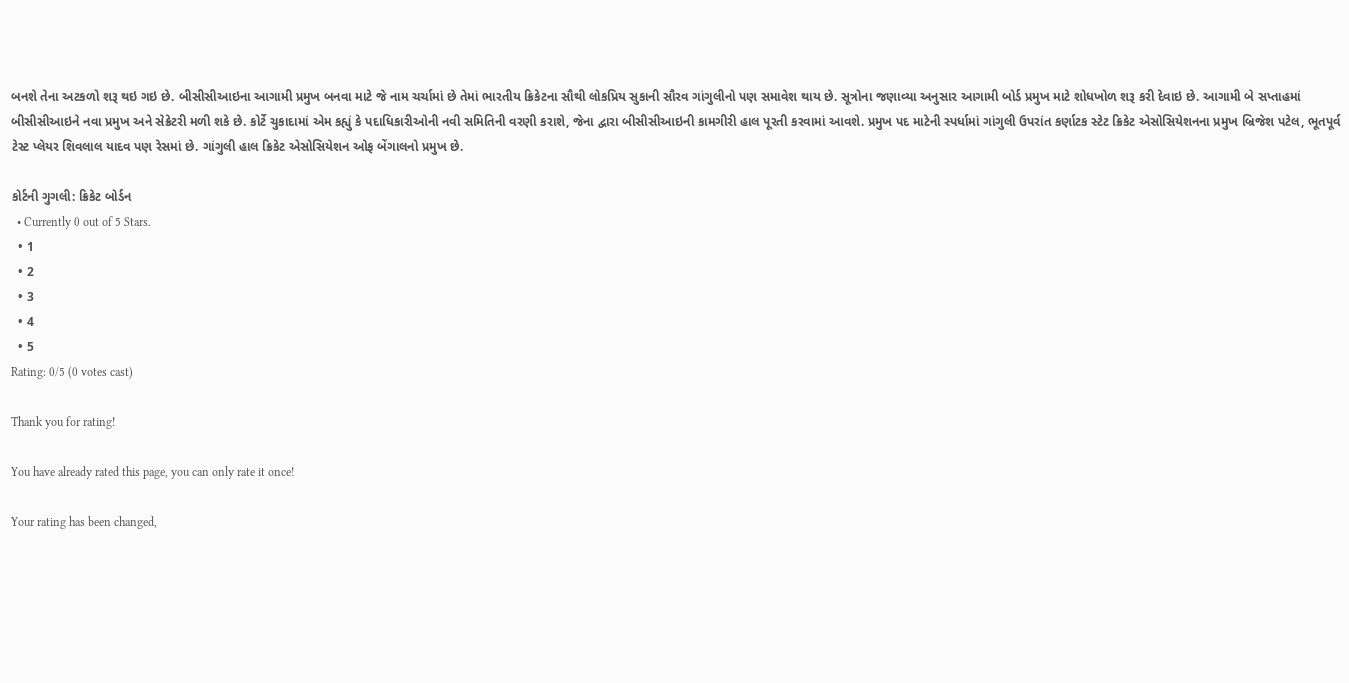બનશે તેના અટકળો શરૂ થઇ ગઇ છે. બીસીસીઆઇના આગામી પ્રમુખ બનવા માટે જે નામ ચર્ચામાં છે તેમાં ભારતીય ક્રિકેટના સૌથી લોકપ્રિય સુકાની સૌરવ ગાંગુલીનો પણ સમાવેશ થાય છે. સૂત્રોના જણાવ્યા અનુસાર આગામી બોર્ડ પ્રમુખ માટે શોધખોળ શરૂ કરી દેવાઇ છે. આગામી બે સપ્તાહમાં બીસીસીઆઇને નવા પ્રમુખ અને સેક્રેટરી મળી શકે છે. કોર્ટે ચુકાદામાં એમ કહ્યું કે પદાધિકારીઓની નવી સમિતિની વરણી કરાશે, જેના દ્વારા બીસીસીઆઇની કામગીરી હાલ પૂરતી કરવામાં આવશે. પ્રમુખ પદ માટેની સ્પર્ધામાં ગાંગુલી ઉપરાંત કર્ણાટક સ્ટેટ ક્રિકેટ એસોસિયેશનના પ્રમુખ બ્રિજેશ પટેલ, ભૂતપૂર્વ ટેસ્ટ પ્લેયર શિવલાલ યાદવ પણ રેસમાં છે. ગાંગુલી હાલ ક્રિકેટ એસોસિયેશન ઓફ બેંગાલનો પ્રમુખ છે.

કોર્ટની ગુગલી: ક્રિકેટ બોર્ડન
  • Currently 0 out of 5 Stars.
  • 1
  • 2
  • 3
  • 4
  • 5
Rating: 0/5 (0 votes cast)

Thank you for rating!

You have already rated this page, you can only rate it once!

Your rating has been changed,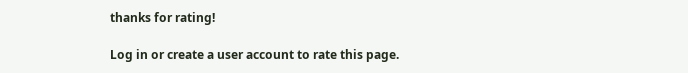thanks for rating!

Log in or create a user account to rate this page.